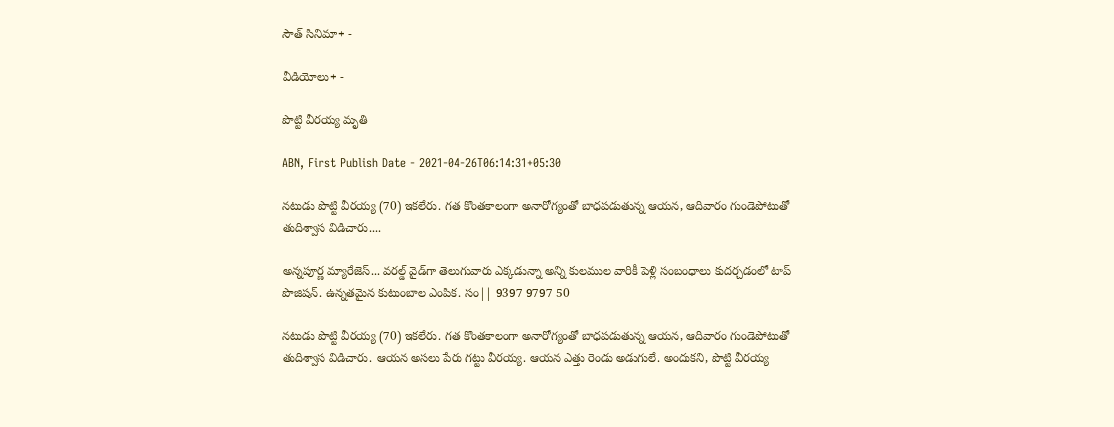సౌత్ సినిమా+ -

వీడియోలు+ -

పొట్టి వీరయ్య మృతి

ABN, First Publish Date - 2021-04-26T06:14:31+05:30

నటుడు పొట్టి వీరయ్య (70) ఇకలేరు. గత కొంతకాలంగా అనారోగ్యంతో బాధపడుతున్న ఆయన, ఆదివారం గుండెపోటుతో తుదిశ్వాస విడిచారు....

అన్నపూర్ణ మ్యారేజెస్... వరల్డ్ వైడ్‌గా తెలుగువారు ఎక్కడున్నా అన్ని కులముల వారికీ పెళ్లి సంబంధాలు కుదర్చడంలో టాప్ పొజిషన్. ఉన్నతమైన కుటుంబాల ఎంపిక. సం|| 9397 9797 50

నటుడు పొట్టి వీరయ్య (70) ఇకలేరు. గత కొంతకాలంగా అనారోగ్యంతో బాధపడుతున్న ఆయన, ఆదివారం గుండెపోటుతో తుదిశ్వాస విడిచారు. ఆయన అసలు పేరు గట్టు వీరయ్య. ఆయన ఎత్తు రెండు అడుగులే. అందుకని, పొట్టి వీరయ్య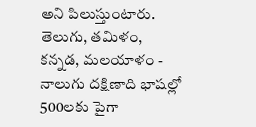అని పిలుస్తుంటారు. తెలుగు, తమిళం, కన్నడ, మలయాళం - నాలుగు దక్షిణాది భాషల్లో 500లకు పైగా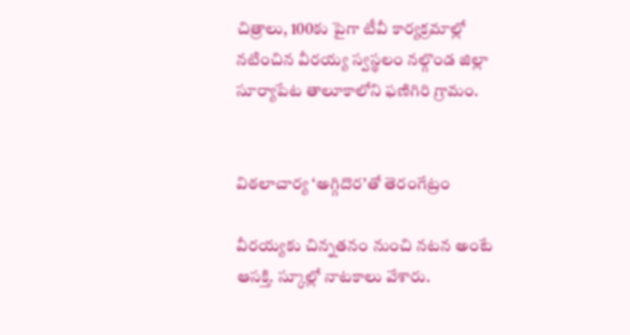చిత్రాలు, 100కు పైగా టీవీ కార్యక్రమాల్లో నటించిన వీరయ్య స్వస్థలం నల్గొండ జిల్లా సూర్యాపేట తాలూకాలోని ఫణిగిరి గ్రామం.


విఠలాచార్య ‘అగ్గిదొర’తో తెరంగేట్రం

వీరయ్యకు చిన్నతనం నుంచి నటన అంటే ఆసక్తి. స్కూల్లో నాటకాలు వేశారు.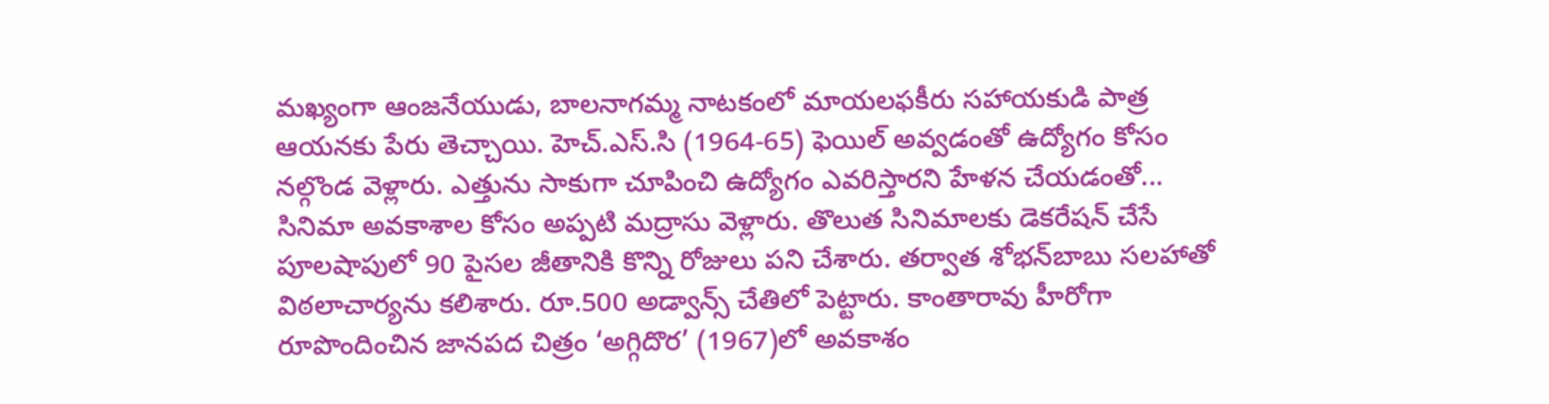మఖ్యంగా ఆంజనేయుడు, బాలనాగమ్మ నాటకంలో మాయలఫకీరు సహాయకుడి పాత్ర ఆయనకు పేరు తెచ్చాయి. హెచ్‌.ఎస్‌.సి (1964-65) ఫెయిల్‌ అవ్వడంతో ఉద్యోగం కోసం నల్గొండ వెళ్లారు. ఎత్తును సాకుగా చూపించి ఉద్యోగం ఎవరిస్తారని హేళన చేయడంతో... సినిమా అవకాశాల కోసం అప్పటి మద్రాసు వెళ్లారు. తొలుత సినిమాలకు డెకరేషన్‌ చేసే పూలషాపులో 90 పైసల జీతానికి కొన్ని రోజులు పని చేశారు. తర్వాత శోభన్‌బాబు సలహాతో విఠలాచార్యను కలిశారు. రూ.500 అడ్వాన్స్‌ చేతిలో పెట్టారు. కాంతారావు హీరోగా రూపొందించిన జానపద చిత్రం ‘అగ్గిదొర’ (1967)లో అవకాశం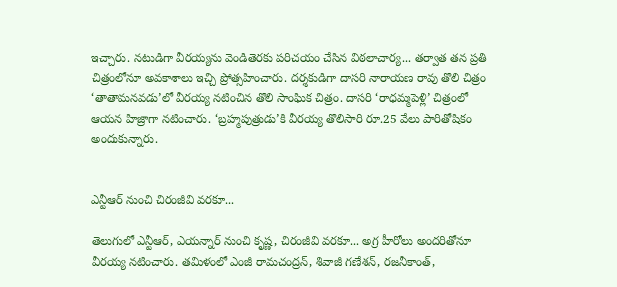ఇచ్చారు. నటుడిగా వీరయ్యను వెండితెరకు పరిచయం చేసిన విఠలాచార్య... తర్వాత తన ప్రతి చిత్రంలోనూ అవకాశాలు ఇచ్చి ప్రోత్సహించారు. దర్శకుడిగా దాసరి నారాయణ రావు తొలి చిత్రం ‘తాతామనవడు’లో వీరయ్య నటించిన తొలి సాంఘిక చిత్రం. దాసరి ‘రాధమ్మపెళ్లి’ చిత్రంలో ఆయన హిజ్రాగా నటించారు. ‘బ్రహ్మపుత్రుడు’కి వీరయ్య తొలిసారి రూ.25 వేలు పారితోషికం అందుకున్నారు.


ఎన్టీఆర్‌ నుంచి చిరంజీవి వరకూ...

తెలుగులో ఎన్టీఆర్‌, ఎయన్నార్‌ నుంచి కృష్ణ, చిరంజీవి వరకూ... అగ్ర హీరోలు అందరితోనూ వీరయ్య నటించారు. తమిళంలో ఎంజీ రామచంద్రన్‌, శివాజీ గణేశన్‌, రజనీకాంత్‌,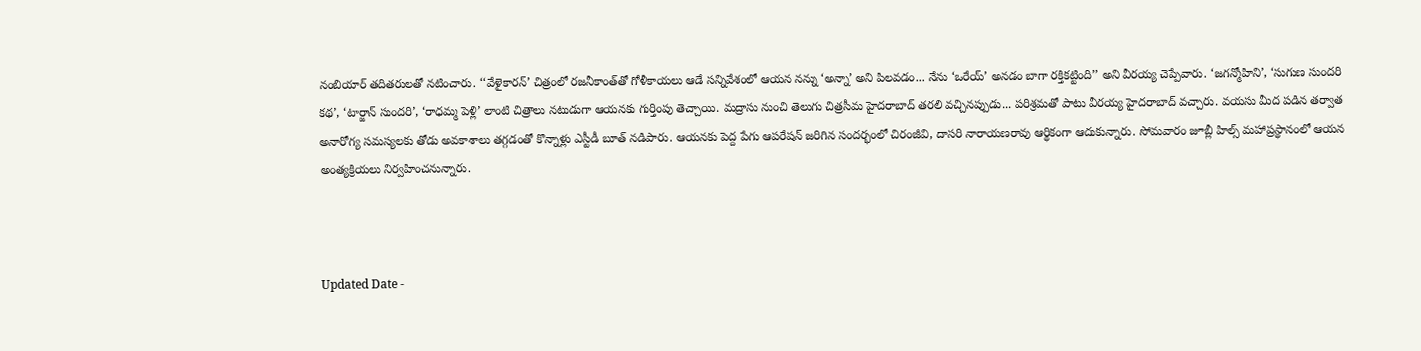నంబియార్‌ తదితరులతో నటించారు. ‘‘వేళైకారన్‌’ చిత్రంలో రజనీకాంత్‌తో గోళీకాయలు ఆడే సన్నివేశంలో ఆయన నన్ను ‘అన్నా’ అని పిలవడం... నేను ‘ఒరేయ్‌’ అనడం బాగా రక్తికట్టింది’’ అని వీరయ్య చెప్పేవారు. ‘జగన్మోహిని’, ‘సుగుణ సుందరి కథ’, ‘టార్జాన్‌ సుందరి’, ‘రాధమ్మ పెళ్లి’ లాంటి చిత్రాలు నటుడుగా ఆయనకు గుర్తింపు తెచ్చాయి. మద్రాసు నుంచి తెలుగు చిత్రసీమ హైదరాబాద్‌ తరలి వచ్చినప్పుడు... పరిశ్రమతో పాటు వీరయ్య హైదరాబాద్‌ వచ్చారు. వయసు మీద పడిన తర్వాత అనారోగ్య సమస్యలకు తోడు అవకాశాలు తగ్గడంతో కొన్నాళ్లు ఎస్టీడీ బూత్‌ నడిపారు. ఆయనకు పెద్ద పేగు ఆపరేషన్‌ జరిగిన సందర్భంలో చిరంజీవి, దాసరి నారాయణరావు ఆర్థికంగా ఆదుకున్నారు. సోమవారం జూబ్లీ హిల్స్‌ మహాప్రస్థానంలో ఆయన అంత్యక్రియలు నిర్వహించనున్నారు.



Updated Date -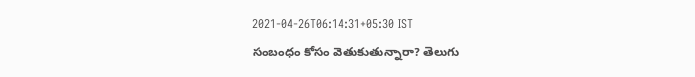2021-04-26T06:14:31+05:30 IST
సంబంధం కోసం వెతుకుతున్నారా? తెలుగు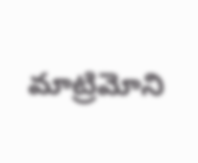మాట్రిమోని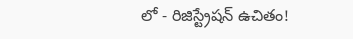లో - రిజిస్ట్రేషన్ ఉచితం!